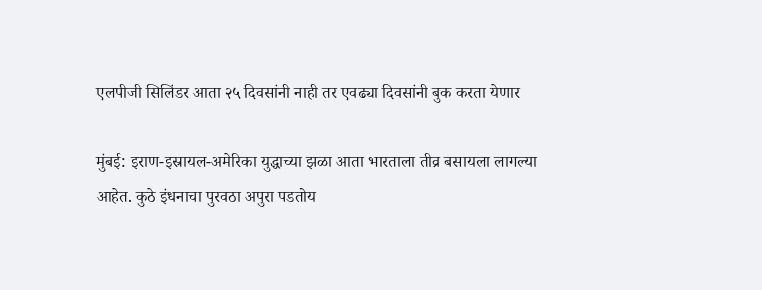एलपीजी सिलिंडर आता २५ दिवसांनी नाही तर एवढ्या दिवसांनी बुक करता येणार

मुंबई: इराण-इस्रायल-अमेरिका युद्धाच्या झळा आता भारताला तीव्र बसायला लागल्या आहेत. कुठे इंधनाचा पुरवठा अपुरा पडतोय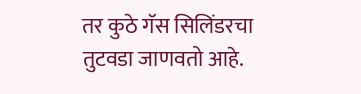तर कुठे गॅस सिलिंडरचा तुटवडा जाणवतो आहे.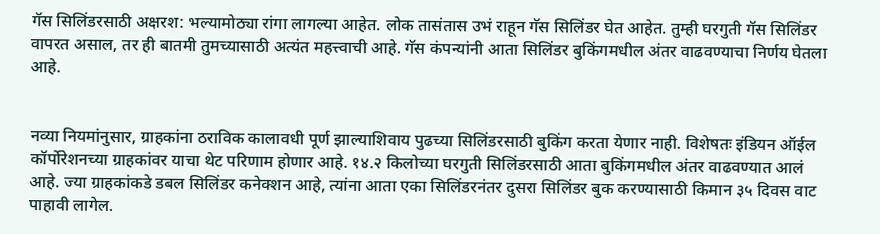गॅस सिलिंडरसाठी अक्षरश: भल्यामोठ्या रांगा लागल्या आहेत. लोक तासंतास उभं राहून गॅस सिलिंडर घेत आहेत. तुम्ही घरगुती गॅस सिलिंडर वापरत असाल, तर ही बातमी तुमच्यासाठी अत्यंत महत्त्वाची आहे. गॅस कंपन्यांनी आता सिलिंडर बुकिंगमधील अंतर वाढवण्याचा निर्णय घेतला आहे.


नव्या नियमांनुसार, ग्राहकांना ठराविक कालावधी पूर्ण झाल्याशिवाय पुढच्या सिलिंडरसाठी बुकिंग करता येणार नाही. विशेषतः इंडियन ऑईल कॉर्पोरेशनच्या ग्राहकांवर याचा थेट परिणाम होणार आहे. १४.२ किलोच्या घरगुती सिलिंडरसाठी आता बुकिंगमधील अंतर वाढवण्यात आलं आहे. ज्या ग्राहकांकडे डबल सिलिंडर कनेक्शन आहे, त्यांना आता एका सिलिंडरनंतर दुसरा सिलिंडर बुक करण्यासाठी किमान ३५ दिवस वाट पाहावी लागेल.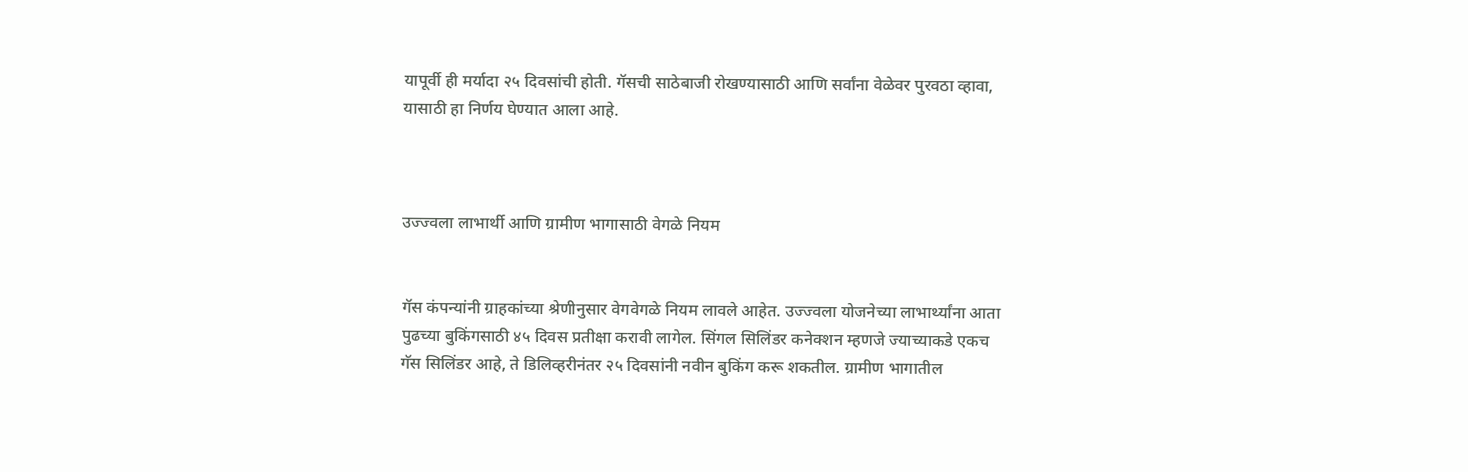यापूर्वी ही मर्यादा २५ दिवसांची होती. गॅसची साठेबाजी रोखण्यासाठी आणि सर्वांना वेळेवर पुरवठा व्हावा, यासाठी हा निर्णय घेण्यात आला आहे.



उज्ज्वला लाभार्थी आणि ग्रामीण भागासाठी वेगळे नियम


गॅस कंपन्यांनी ग्राहकांच्या श्रेणीनुसार वेगवेगळे नियम लावले आहेत. उज्ज्वला योजनेच्या लाभार्थ्यांना आता पुढच्या बुकिंगसाठी ४५ दिवस प्रतीक्षा करावी लागेल. सिंगल सिलिंडर कनेक्शन म्हणजे ज्याच्याकडे एकच गॅस सिलिंडर आहे, ते डिलिव्हरीनंतर २५ दिवसांनी नवीन बुकिंग करू शकतील. ग्रामीण भागातील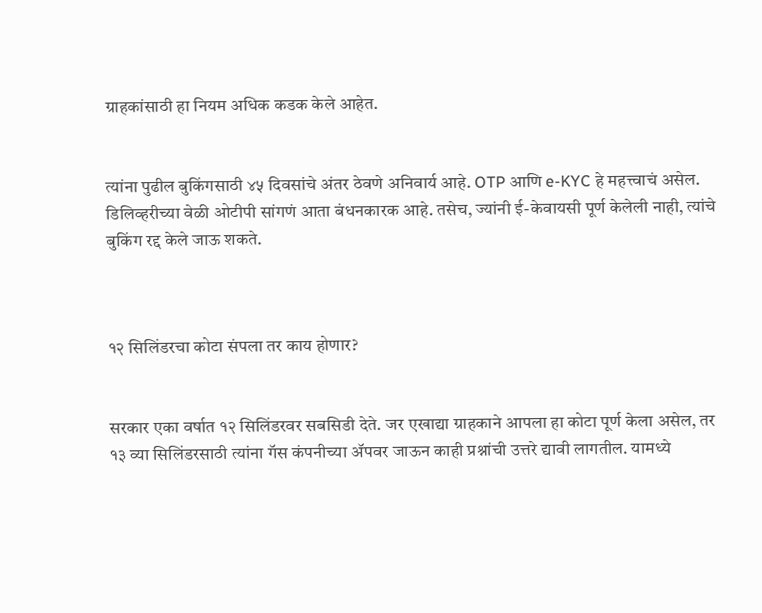ग्राहकांसाठी हा नियम अधिक कडक केले आहेत.


त्यांना पुढील बुकिंगसाठी ४५ दिवसांचे अंतर ठेवणे अनिवार्य आहे. OTP आणि e-KYC हे महत्त्वाचं असेल. डिलिव्हरीच्या वेळी ओटीपी सांगणं आता बंधनकारक आहे. तसेच, ज्यांनी ई-केवायसी पूर्ण केलेली नाही, त्यांचे बुकिंग रद्द केले जाऊ शकते.



१२ सिलिंडरचा कोटा संपला तर काय होणार?


सरकार एका वर्षात १२ सिलिंडरवर सबसिडी देते. जर एखाद्या ग्राहकाने आपला हा कोटा पूर्ण केला असेल, तर १३ व्या सिलिंडरसाठी त्यांना गॅस कंपनीच्या ॲपवर जाऊन काही प्रश्नांची उत्तरे द्यावी लागतील. यामध्ये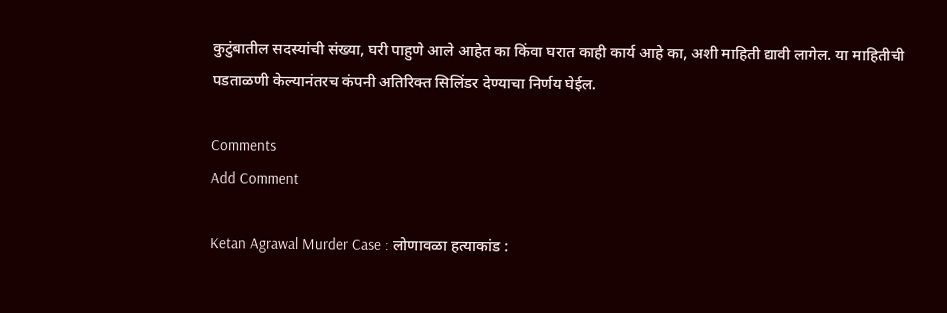कुटुंबातील सदस्यांची संख्या, घरी पाहुणे आले आहेत का किंवा घरात काही कार्य आहे का, अशी माहिती द्यावी लागेल. या माहितीची पडताळणी केल्यानंतरच कंपनी अतिरिक्त सिलिंडर देण्याचा निर्णय घेईल.

Comments
Add Comment

Ketan Agrawal Murder Case : लोणावळा हत्याकांड :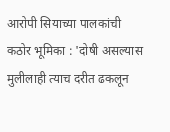आरोपी सियाच्या पालकांची कठोर भूमिका : 'दोषी असल्यास मुलीलाही त्याच दरीत ढकलून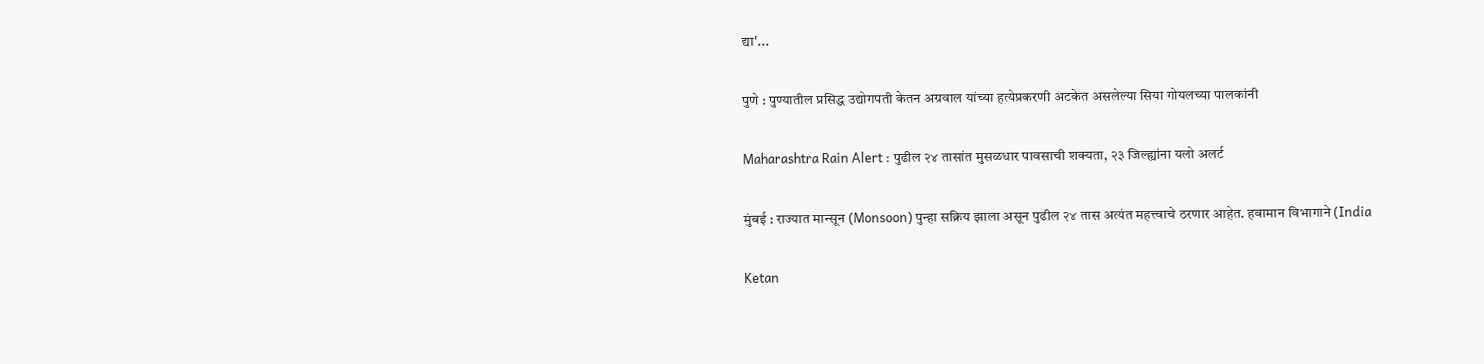द्या'...

पुणे : पुण्यातील प्रसिद्ध उद्योगपती केतन अग्रवाल यांच्या हत्येप्रकरणी अटकेत असलेल्या सिया गोयलच्या पालकांनी

Maharashtra Rain Alert : पुढील २४ तासांत मुसळधार पावसाची शक्यता, २३ जिल्ह्यांना यलो अलर्ट

मुंबई : राज्यात मान्सून (Monsoon) पुन्हा सक्रिय झाला असून पुढील २४ तास अत्यंत महत्त्वाचे ठरणार आहेत. हवामान विभागाने (India

Ketan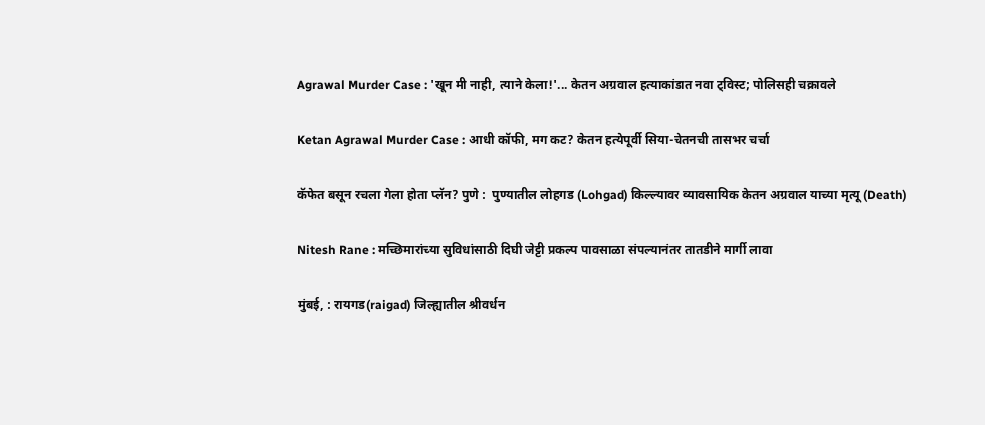Agrawal Murder Case : 'खून मी नाही, त्याने केला!'... केतन अग्रवाल हत्याकांडात नवा ट्विस्ट; पोलिसही चक्रावले

Ketan Agrawal Murder Case : आधी कॉफी, मग कट? केतन हत्येपूर्वी सिया-चेतनची तासभर चर्चा

कॅफेत बसून रचला गेला होता प्लॅन? पुणे :  पुण्यातील लोहगड (Lohgad) किल्ल्यावर व्यावसायिक केतन अग्रवाल याच्या मृत्यू (Death)

Nitesh Rane : मच्छिमारांच्या सुविधांसाठी दिघी जेट्टी प्रकल्प पावसाळा संपल्यानंतर तातडीने मार्गी लावा

मुंबई, : रायगड(raigad) जिल्ह्यातील श्रीवर्धन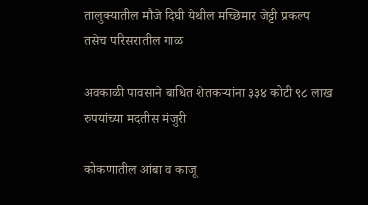तालुक्यातील मौजे दिघी येथील मच्छिमार जेट्टी प्रकल्प तसेच परिसरातील गाळ

अवकाळी पावसाने बाधित शेतकऱ्यांना ३३४ कोटी ९८ लाख रुपयांच्या मदतीस मंजुरी

कोकणातील आंबा व काजू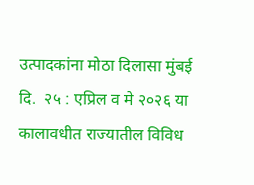उत्पादकांना मोठा दिलासा मुंबई दि.  २५ : एप्रिल व मे २०२६ या कालावधीत राज्यातील विविध